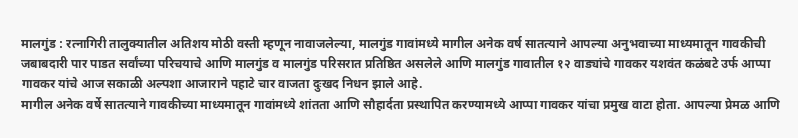मालगुंड : रत्नागिरी तालुक्यातील अतिशय मोठी वस्ती म्हणून नावाजलेल्या, मालगुंड गावांमध्ये मागील अनेक वर्ष सातत्याने आपल्या अनुभवाच्या माध्यमातून गावकीची जबाबदारी पार पाडत सर्वांच्या परिचयाचे आणि मालगुंड व मालगुंड परिसरात प्रतिष्ठित असलेले आणि मालगुंड गावातील १२ वाड्यांचे गावकर यशवंत कळंबटे उर्फ आप्पा गावकर यांचे आज सकाळी अल्पशा आजाराने पहाटे चार वाजता दुःखद निधन झाले आहे.
मागील अनेक वर्षे सातत्याने गावकीच्या माध्यमातून गावांमध्ये शांतता आणि सौहार्दता प्रस्थापित करण्यामध्ये आप्पा गावकर यांचा प्रमुख वाटा होता. आपल्या प्रेमळ आणि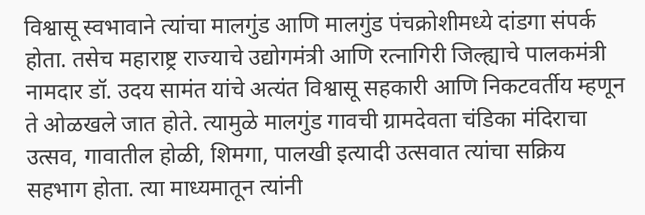विश्वासू स्वभावाने त्यांचा मालगुंड आणि मालगुंड पंचक्रोशीमध्ये दांडगा संपर्क होता. तसेच महाराष्ट्र राज्याचे उद्योगमंत्री आणि रत्नागिरी जिल्ह्याचे पालकमंत्री नामदार डॉ. उदय सामंत यांचे अत्यंत विश्वासू सहकारी आणि निकटवर्तीय म्हणून ते ओळखले जात होते. त्यामुळे मालगुंड गावची ग्रामदेवता चंडिका मंदिराचा उत्सव, गावातील होळी, शिमगा, पालखी इत्यादी उत्सवात त्यांचा सक्रिय सहभाग होता. त्या माध्यमातून त्यांनी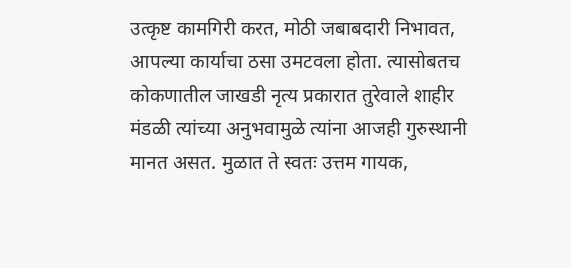उत्कृष्ट कामगिरी करत, मोठी जबाबदारी निभावत, आपल्या कार्याचा ठसा उमटवला होता. त्यासोबतच कोकणातील जाखडी नृत्य प्रकारात तुरेवाले शाहीर मंडळी त्यांच्या अनुभवामुळे त्यांना आजही गुरुस्थानी मानत असत. मुळात ते स्वतः उत्तम गायक,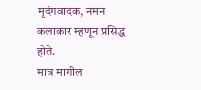मृदंगवादक, नमन कलाकार म्हणून प्रसिद्ध होते.
मात्र मागील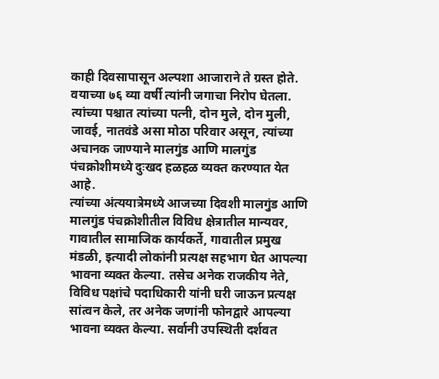काही दिवसापासून अल्पशा आजाराने ते ग्रस्त होते. वयाच्या ७६ व्या वर्षी त्यांनी जगाचा निरोप घेतला. त्यांच्या पश्चात त्यांच्या पत्नी, दोन मुले, दोन मुली, जावई, नातवंडे असा मोठा परिवार असून, त्यांच्या अचानक जाण्याने मालगुंड आणि मालगुंड पंचक्रोशीमध्ये दुःखद हळहळ व्यक्त करण्यात येत आहे.
त्यांच्या अंत्ययात्रेमध्ये आजच्या दिवशी मालगुंड आणि मालगुंड पंचक्रोशीतील विविध क्षेत्रातील मान्यवर, गावातील सामाजिक कार्यकर्ते, गावातील प्रमुख मंडळी, इत्यादी लोकांनी प्रत्यक्ष सहभाग घेत आपल्या भावना व्यक्त केल्या. तसेच अनेक राजकीय नेते, विविध पक्षांचे पदाधिकारी यांनी घरी जाऊन प्रत्यक्ष सांत्वन केले, तर अनेक जणांनी फोनद्वारे आपल्या भावना व्यक्त केल्या. सर्वानी उपस्थिती दर्शवत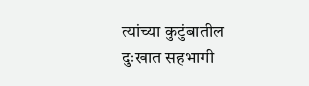त्यांच्या कुटुंबातील दुःखात सहभागी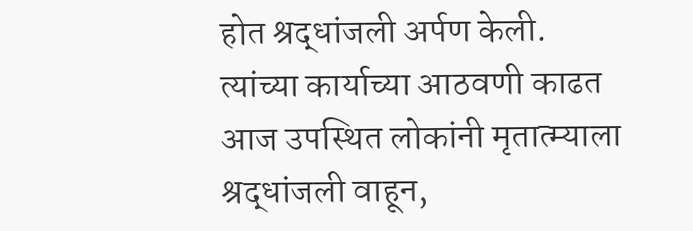होत श्रद्धांजली अर्पण केली.
त्यांच्या कार्याच्या आठवणी काढत आज उपस्थित लोकांनी मृतात्म्याला श्रद्धांजली वाहून,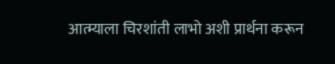आत्म्याला चिरशांती लाभो अशी प्रार्थना करून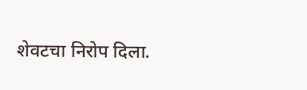शेवटचा निरोप दिला.